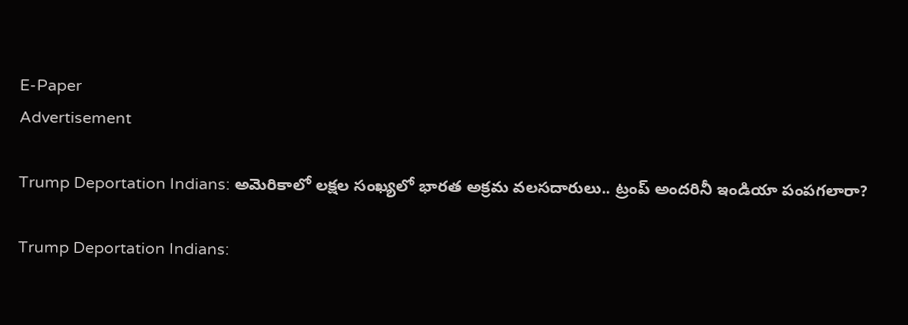E-Paper
Advertisement

Trump Deportation Indians: అమెరికాలో లక్షల సంఖ్యలో భారత అక్రమ వలసదారులు.. ట్రంప్ అందరినీ ఇండియా పంపగలారా?

Trump Deportation Indians: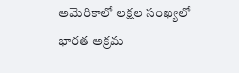అమెరికాలో లక్షల సంఖ్యలో భారత అక్రమ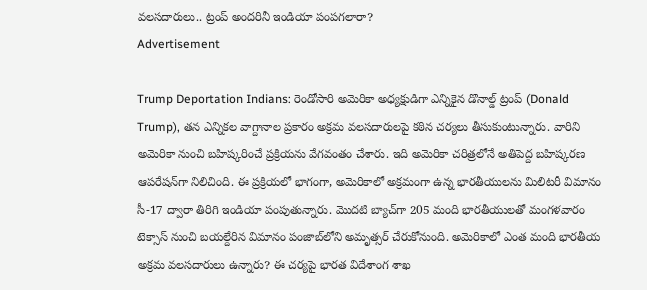వలసదారులు.. ట్రంప్ అందరినీ ఇండియా పంపగలారా?
Advertisement

Trump Deportation Indians: రెండోసారి అమెరికా అధ్యక్షుడిగా ఎన్నికైన డొనాల్డ్ ట్రంప్ (Donald Trump), తన ఎన్నికల వాగ్దానాల ప్రకారం అక్రమ వలసదారులపై కఠిన చర్యలు తీసుకుంటున్నారు. వారిని అమెరికా నుంచి బహిష్కరించే ప్రక్రియను వేగవంతం చేశారు. ఇది అమెరికా చరిత్రలోనే అతిపెద్ద బహిష్కరణ ఆపరేషన్‌గా నిలిచింది. ఈ ప్రక్రియలో భాగంగా, అమెరికాలో అక్రమంగా ఉన్న భారతీయులను మిలిటరీ విమానం సీ-17 ద్వారా తిరిగి ఇండియా పంపుతున్నారు. మొదటి బ్యాచ్‌గా 205 మంది భారతీయులతో మంగళవారం టెక్సాస్‌ నుంచి బయల్దేరిన విమానం పంజాబ్‌లోని అమృత్సర్‌ చేరుకోనుంది. అమెరికాలో ఎంత మంది భారతీయ అక్రమ వలసదారులు ఉన్నారు? ఈ చర్యపై భారత విదేశాంగ శాఖ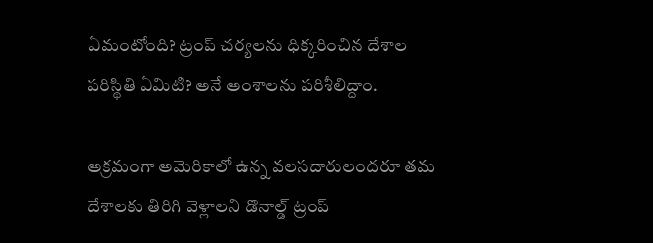ఏమంటోంది? ట్రంప్ చర్యలను ధిక్కరించిన దేశాల పరిస్థితి ఏమిటి? అనే అంశాలను పరిశీలిద్దాం.

అక్రమంగా అమెరికాలో ఉన్న వలసదారులందరూ తమ దేశాలకు తిరిగి వెళ్లాలని డొనాల్డ్ ట్రంప్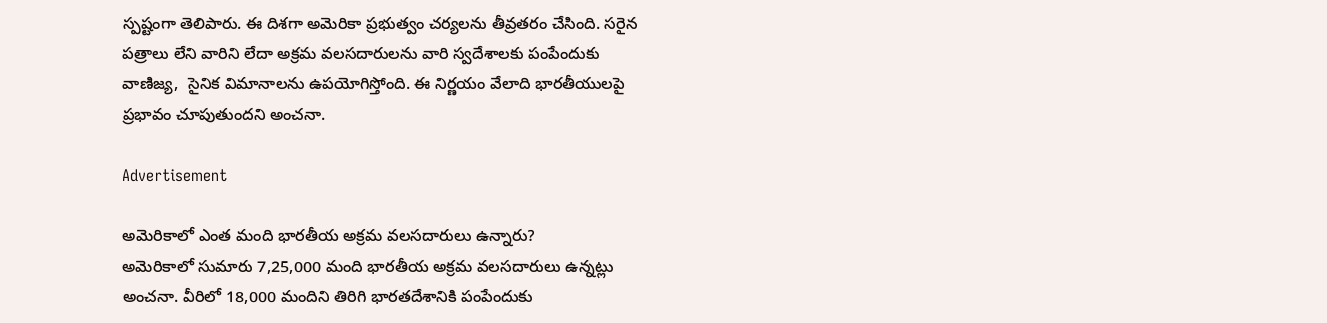స్పష్టంగా తెలిపారు. ఈ దిశగా అమెరికా ప్రభుత్వం చర్యలను తీవ్రతరం చేసింది. సరైన పత్రాలు లేని వారిని లేదా అక్రమ వలసదారులను వారి స్వదేశాలకు పంపేందుకు వాణిజ్య,  సైనిక విమానాలను ఉపయోగిస్తోంది. ఈ నిర్ణయం వేలాది భారతీయులపై ప్రభావం చూపుతుందని అంచనా.

Advertisement

అమెరికాలో ఎంత మంది భారతీయ అక్రమ వలసదారులు ఉన్నారు?
అమెరికాలో సుమారు 7,25,000 మంది భారతీయ అక్రమ వలసదారులు ఉన్నట్లు అంచనా. వీరిలో 18,000 మందిని తిరిగి భారతదేశానికి పంపేందుకు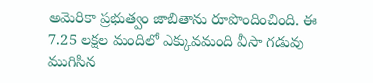అమెరికా ప్రభుత్వం జాబితాను రూపొందించింది. ఈ 7.25 లక్షల మందిలో ఎక్కువమంది వీసా గడువు ముగిసిన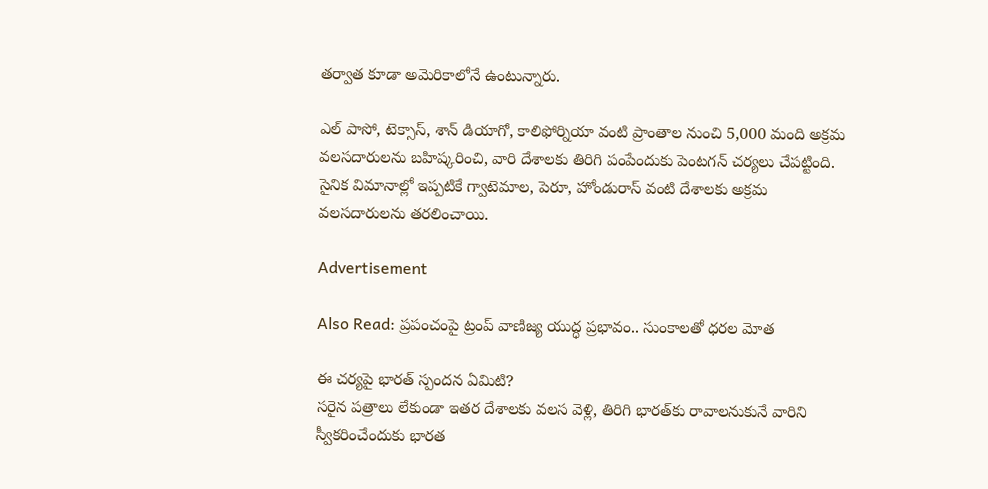తర్వాత కూడా అమెరికాలోనే ఉంటున్నారు.

ఎల్ పాసో, టెక్సాస్, శాన్ డియాగో, కాలిఫోర్నియా వంటి ప్రాంతాల నుంచి 5,000 మంది అక్రమ వలసదారులను బహిష్కరించి, వారి దేశాలకు తిరిగి పంపేందుకు పెంటగన్ చర్యలు చేపట్టింది. సైనిక విమానాల్లో ఇప్పటికే గ్వాటెమాల, పెరూ, హోండురాస్ వంటి దేశాలకు అక్రమ వలసదారులను తరలించాయి.

Advertisement

Also Read: ప్రపంచంపై ట్రంప్‌ వాణిజ్య యుద్ధ ప్రభావం.. సుంకాలతో ధరల మోత

ఈ చర్యపై భారత్‌ స్పందన ఏమిటి?
సరైన పత్రాలు లేకుండా ఇతర దేశాలకు వలస వెళ్లి, తిరిగి భారత్‌కు రావాలనుకునే వారిని స్వీకరించేందుకు భారత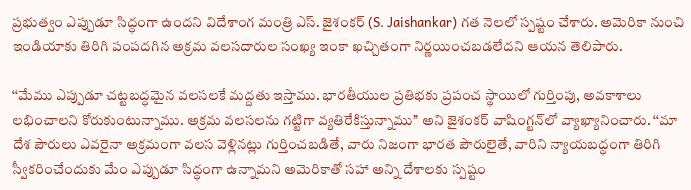ప్రభుత్వం ఎప్పుడూ సిద్ధంగా ఉందని విదేశాంగ మంత్రి ఎస్. జైశంకర్ (S. Jaishankar) గత నెలలో స్పష్టం చేశారు. అమెరికా నుంచి ఇండియాకు తిరిగి పంపదగిన అక్రమ వలసదారుల సంఖ్య ఇంకా ఖచ్చితంగా నిర్ణయించబడలేదని ఆయన తెలిపారు.

‘‘మేము ఎప్పుడూ చట్టబద్ధమైన వలసలకే మద్దతు ఇస్తాము. భారతీయుల ప్రతిభకు ప్రపంచ స్థాయిలో గుర్తింపు, అవకాశాలు లభించాలని కోరుకుంటున్నాము. అక్రమ వలసలను గట్టిగా వ్యతిరేకిస్తున్నాము’’ అని జైశంకర్ వాషింగ్టన్‌లో వ్యాఖ్యానించారు. ‘‘మా దేశ పౌరులు ఎవరైనా అక్రమంగా వలస వెళ్లినట్లు గుర్తించబడితే, వారు నిజంగా భారత పౌరులైతే, వారిని న్యాయబద్ధంగా తిరిగి స్వీకరించేందుకు మేం ఎప్పుడూ సిద్ధంగా ఉన్నామని అమెరికాతో సహా అన్ని దేశాలకు స్పష్టం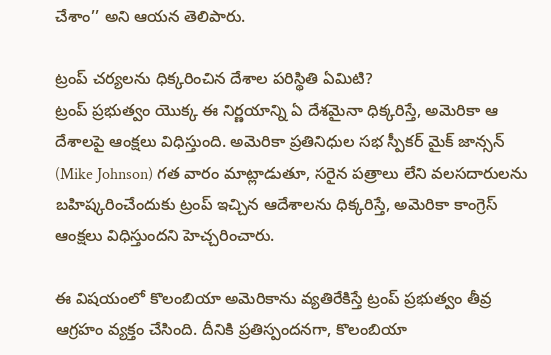చేశాం’’ అని ఆయన తెలిపారు.

ట్రంప్ చర్యలను ధిక్కరించిన దేశాల పరిస్థితి ఏమిటి?
ట్రంప్ ప్రభుత్వం యొక్క ఈ నిర్ణయాన్ని ఏ దేశమైనా ధిక్కరిస్తే, అమెరికా ఆ దేశాలపై ఆంక్షలు విధిస్తుంది. అమెరికా ప్రతినిధుల సభ స్పీకర్ మైక్ జాన్సన్ (Mike Johnson) గత వారం మాట్లాడుతూ, సరైన పత్రాలు లేని వలసదారులను బహిష్కరించేందుకు ట్రంప్ ఇచ్చిన ఆదేశాలను ధిక్కరిస్తే, అమెరికా కాంగ్రెస్ ఆంక్షలు విధిస్తుందని హెచ్చరించారు.

ఈ విషయంలో కొలంబియా అమెరికాను వ్యతిరేకిస్తే ట్రంప్ ప్రభుత్వం తీవ్ర ఆగ్రహం వ్యక్తం చేసింది. దీనికి ప్రతిస్పందనగా, కొలంబియా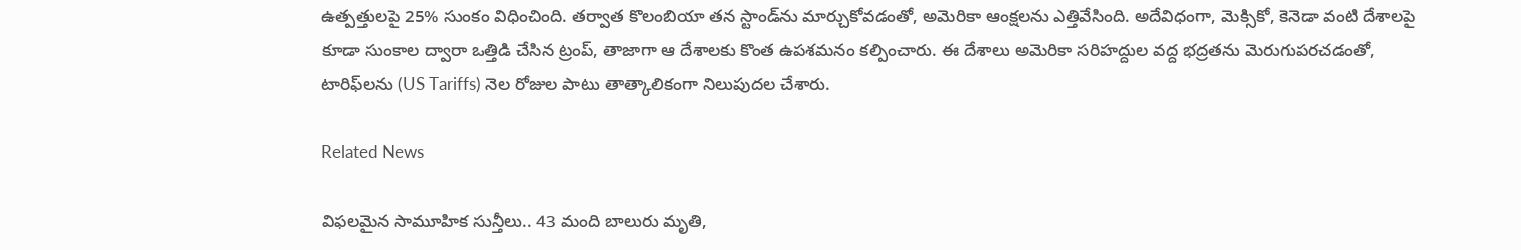ఉత్పత్తులపై 25% సుంకం విధించింది. తర్వాత కొలంబియా తన స్టాండ్‌ను మార్చుకోవడంతో, అమెరికా ఆంక్షలను ఎత్తివేసింది. అదేవిధంగా, మెక్సికో, కెనెడా వంటి దేశాలపై కూడా సుంకాల ద్వారా ఒత్తిడి చేసిన ట్రంప్, తాజాగా ఆ దేశాలకు కొంత ఉపశమనం కల్పించారు. ఈ దేశాలు అమెరికా సరిహద్దుల వద్ద భద్రతను మెరుగుపరచడంతో, టారిఫ్‌లను (US Tariffs) నెల రోజుల పాటు తాత్కాలికంగా నిలుపుదల చేశారు.

Related News

విఫలమైన సామూహిక సున్తీలు.. 43 మంది బాలురు మృతి,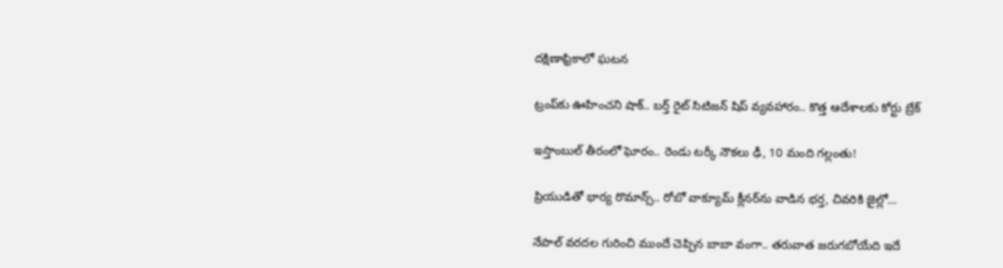దక్షిణాఫ్రికాలో ఘటన

ట్రంప్‌‌కు ఊహించని షాక్‌.. బర్త్ రైట్ సిటిజన్ షిప్ వ్యవహారం.. కొత్త ఆదేశాలకు కోర్టు బ్రేక్

ఇస్తాంబుల్ తీరంలో ఘోరం.. రెండు టర్కీ నౌకలు ఢీ, 10 మంది గల్లంతు!

ప్రియుడితో భార్య రొమాన్స్.. రోబో వాక్యూమ్ క్లీనర్‌ను వాడిన భర్త, చివరికి జైల్లో…

నేపాల్ వరదల గురించి ముందే చెప్పిన బాబా వంగా.. తరువాత జరుగబోయేది ఇదే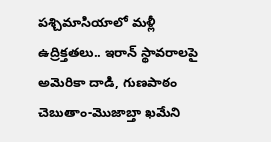పశ్చిమాసియాలో మళ్లీ ఉద్రిక్తతలు.. ఇరాన్ స్థావరాలపై అమెరికా దాడి, గుణపాఠం చెబుతాం-మొజాబ్తా ఖమేని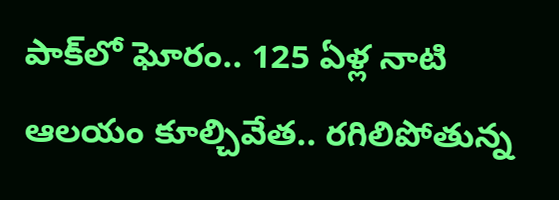పాక్‌లో ఘోరం.. 125 ఏళ్ల నాటి ఆలయం కూల్చివేత.. రగిలిపోతున్న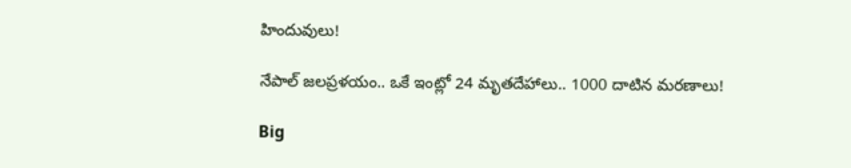హిందువులు!

నేపాల్ జలప్రళయం.. ఒకే ఇంట్లో 24 మృతదేహాలు.. 1000 దాటిన మరణాలు!

Big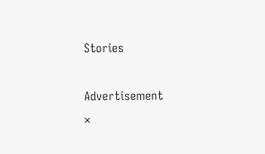Stories

Advertisement
×